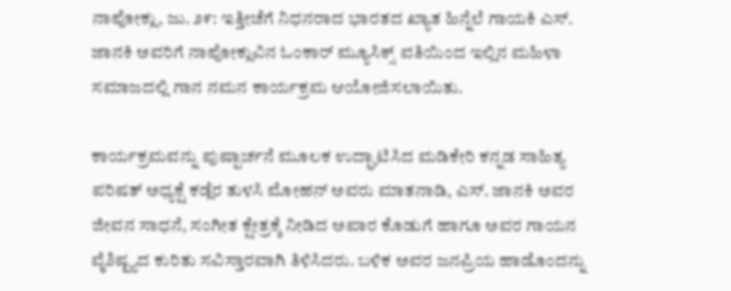ನಾಪೋಕ್ಲು, ಜು. ೨೯: ಇತ್ತೀಚೆಗೆ ನಿಧನರಾದ ಭಾರತದ ಖ್ಯಾತ ಹಿನ್ನೆಲೆ ಗಾಯಕಿ ಎಸ್. ಜಾನಕಿ ಅವರಿಗೆ ನಾಪೋಕ್ಲುವಿನ ಓಂಕಾರ್ ಮ್ಯೂಸಿಕ್ಸ್ ವತಿಯಿಂದ ಇಲ್ಲಿನ ಮಹಿಳಾ ಸಮಾಜದಲ್ಲಿ ಗಾನ ನಮನ ಕಾರ್ಯಕ್ರಮ ಆಯೋಜಿಸಲಾಯಿತು.

ಕಾರ್ಯಕ್ರಮವನ್ನು ಪುಷ್ಪಾರ್ಚನೆ ಮೂಲಕ ಉದ್ಘಾಟಿಸಿದ ಮಡಿಕೇರಿ ಕನ್ನಡ ಸಾಹಿತ್ಯ ಪರಿಷತ್ ಅಧ್ಯಕ್ಷೆ ಕಡ್ಲೆರ ತುಳಸಿ ಮೋಹನ್ ಅವರು ಮಾತನಾಡಿ, ಎಸ್. ಜಾನಕಿ ಅವರ ಜೀವನ ಸಾಧನೆ, ಸಂಗೀತ ಕ್ಷೇತ್ರಕ್ಕೆ ನೀಡಿದ ಅಪಾರ ಕೊಡುಗೆ ಹಾಗೂ ಅವರ ಗಾಯನ ವೈಶಿಷ್ಟ್ಯದ ಕುರಿತು ಸವಿಸ್ತಾರವಾಗಿ ತಿಳಿಸಿದರು. ಬಳಿಕ ಅವರ ಜನಪ್ರಿಯ ಹಾಡೊಂದನ್ನು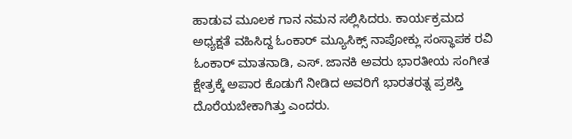ಹಾಡುವ ಮೂಲಕ ಗಾನ ನಮನ ಸಲ್ಲಿಸಿದರು. ಕಾರ್ಯಕ್ರಮದ ಅಧ್ಯಕ್ಷತೆ ವಹಿಸಿದ್ದ ಓಂಕಾರ್ ಮ್ಯೂಸಿಕ್ಸ್ ನಾಪೋಕ್ಲು ಸಂಸ್ಥಾಪಕ ರವಿ ಓಂಕಾರ್ ಮಾತನಾಡಿ, ಎಸ್. ಜಾನಕಿ ಅವರು ಭಾರತೀಯ ಸಂಗೀತ ಕ್ಷೇತ್ರಕ್ಕೆ ಅಪಾರ ಕೊಡುಗೆ ನೀಡಿದ ಅವರಿಗೆ ಭಾರತರತ್ನ ಪ್ರಶಸ್ತಿ ದೊರೆಯಬೇಕಾಗಿತ್ತು ಎಂದರು.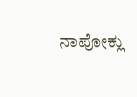ನಾಪೋಕ್ಲು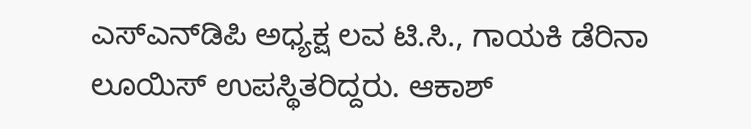ಎಸ್‌ಎನ್‌ಡಿಪಿ ಅಧ್ಯಕ್ಷ ಲವ ಟಿ.ಸಿ., ಗಾಯಕಿ ಡೆರಿನಾ ಲೂಯಿಸ್ ಉಪಸ್ಥಿತರಿದ್ದರು. ಆಕಾಶ್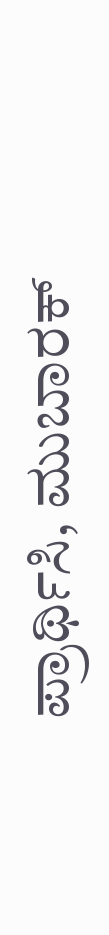ಪ್ರಾರ್ಥಿಸಿ, ಮುಬಾರಕ್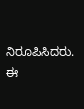ನಿರೂಪಿಸಿದರು. ಈ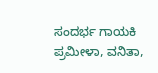ಸಂದರ್ಭ ಗಾಯಕಿ ಪ್ರಮೀಳಾ, ವನಿತಾ,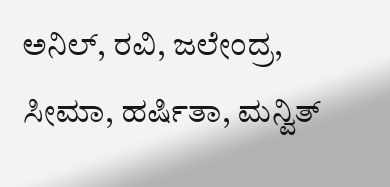ಅನಿಲ್, ರವಿ, ಜಲೇಂದ್ರ, ಸೀಮಾ, ಹರ್ಷಿತಾ, ಮನ್ವಿತ್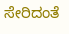ಸೇರಿದಂತೆ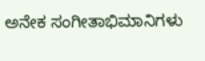ಅನೇಕ ಸಂಗೀತಾಭಿಮಾನಿಗಳು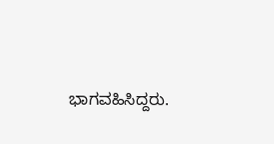ಭಾಗವಹಿಸಿದ್ದರು.